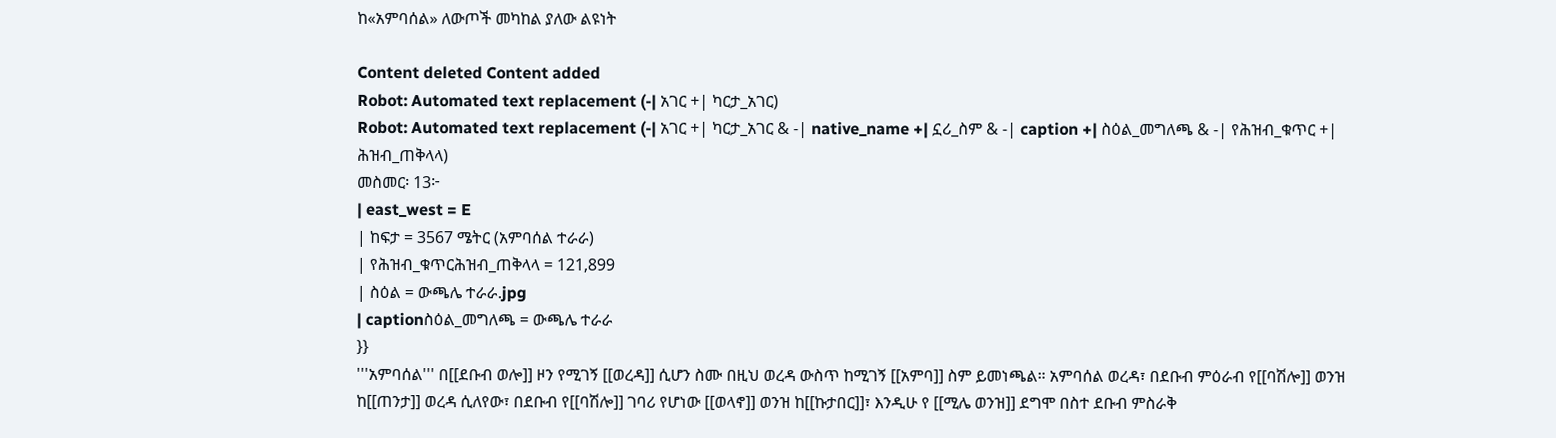ከ«አምባሰል» ለውጦች መካከል ያለው ልዩነት

Content deleted Content added
Robot: Automated text replacement (-| አገር +| ካርታ_አገር)
Robot: Automated text replacement (-| አገር +| ካርታ_አገር & -| native_name +| ኗሪ_ስም & -| caption +| ስዕል_መግለጫ & -| የሕዝብ_ቁጥር +| ሕዝብ_ጠቅላላ)
መስመር፡ 13፦
| east_west = E
| ከፍታ = 3567 ሜትር (አምባሰል ተራራ)
| የሕዝብ_ቁጥርሕዝብ_ጠቅላላ = 121,899
| ስዕል = ውጫሌ ተራራ.jpg
| captionስዕል_መግለጫ = ውጫሌ ተራራ
}}
'''አምባሰል''' በ[[ደቡብ ወሎ]] ዞን የሚገኝ [[ወረዳ]] ሲሆን ስሙ በዚህ ወረዳ ውስጥ ከሚገኝ [[አምባ]] ስም ይመነጫል። አምባሰል ወረዳ፣ በደቡብ ምዕራብ የ[[ባሽሎ]] ወንዝ ከ[[ጠንታ]] ወረዳ ሲለየው፣ በደቡብ የ[[ባሽሎ]] ገባሪ የሆነው [[ወላኖ]] ወንዝ ከ[[ኩታበር]]፣ እንዲሁ የ [[ሚሌ ወንዝ]] ደግሞ በስተ ደቡብ ምስራቅ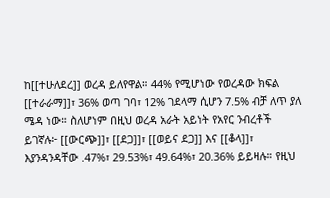ከ[[ተሁለደረ]] ወረዳ ይለየዋል። 44% የሚሆነው የወረዳው ክፍል [[ተራራማ]]፣ 36% ወጣ ገባ፣ 12% ገደላማ ሲሆን 7.5% ብቻ ለጥ ያለ ሜዳ ነው። ስለሆነም በዚህ ወረዳ አራት አይነት የአየር ንብረቶች ይገኛሉ፦ [[ውርጭ]]፣ [[ደጋ]]፣ [[ወይና ደጋ]] እና [[ቆላ]]፣ እያንዳንዳቸው .47%፣ 29.53%፣ 49.64%፣ 20.36% ይይዛሉ። የዚህ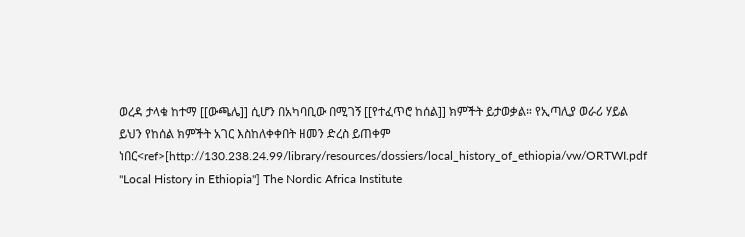ወረዳ ታላቁ ከተማ [[ውጫሌ]] ሲሆን በአካባቢው በሚገኝ [[የተፈጥሮ ከሰል]] ክምችት ይታወቃል። የኢጣሊያ ወራሪ ሃይል ይህን የከሰል ክምችት አገር እስከለቀቀበት ዘመን ድረስ ይጠቀም ነበር<ref>[http://130.238.24.99/library/resources/dossiers/local_history_of_ethiopia/vw/ORTWI.pdf "Local History in Ethiopia"] The Nordic Africa Institute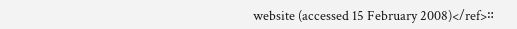website (accessed 15 February 2008)</ref>።